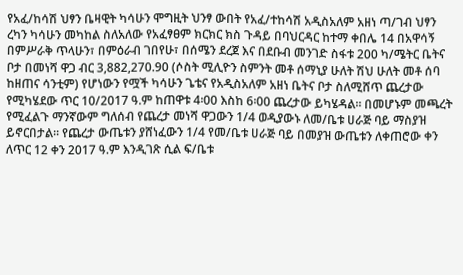የአፈ/ከሳሽ ህፃን ቤዛዊት ካሳሁን ሞግዚት ህንፃ ውበት የአፈ/ተከሳሽ አዲስአለም አዘነ ጣ/ገብ ህፃን ረካን ካሳሁን መካከል ስለአለው የአፈፃፀም ክርክር ክስ ጉዳይ በባህርዳር ከተማ ቀበሌ 14 በአዋሳኝ በምሥራቅ ጥላሁን፣ በምዕራብ ገበየሁ፣ በሰሜን ደረጀ እና በደቡብ መንገድ ስፋቱ 200 ካ/ሜትር ቤትና ቦታ በመነሻ ዋጋ ብር 3,882,270.90 (ሶስት ሚሊዮን ስምንት መቶ ሰማኒያ ሁለት ሽህ ሁለት መቶ ሰባ ከዘጠና ሳንቲም) የሆነውን የሟች ካሳሁን ጌቴና የአዲስአለም አዘነ ቤትና ቦታ ስለሚሸጥ ጨረታው የሚካሄደው ጥር 10/2017 ዓ.ም ከጠዋቱ 4፡00 እስከ 6፡00 ጨረታው ይካሄዳል፡፡ በመሆኑም መጫረት የሚፈልጉ ማንኛውም ግለሰብ የጨረታ መነሻ ዋጋውን 1/4 ወዲያውኑ ለመ/ቤቱ ሀራጅ ባይ ማስያዝ ይኖርበታል፡፡ የጨረታ ውጤቱን ያሸነፈውን 1/4 የመ/ቤቱ ሀራጅ ባይ በመያዝ ውጤቱን ለቀጠሮው ቀን ለጥር 12 ቀን 2017 ዓ.ም እንዲገጽ ሲል ፍ/ቤቱ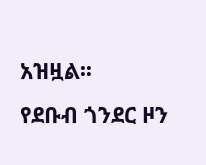አዝዟል፡፡
የደቡብ ጎንደር ዞን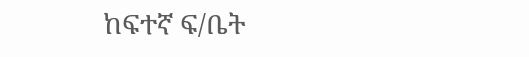ከፍተኛ ፍ/ቤት